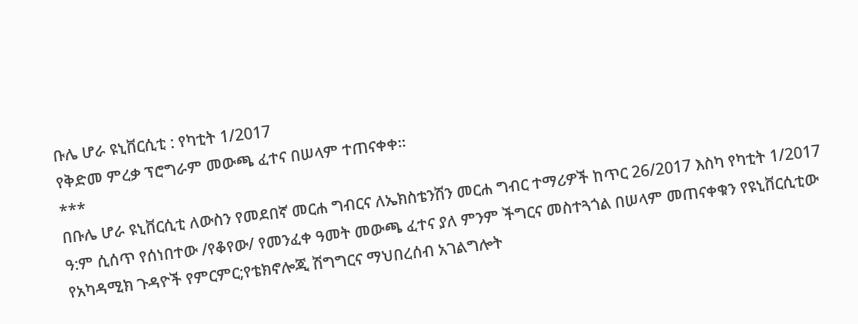ቡሌ ሆራ ዩኒቨርሲቲ : የካቲት 1/2017
የቅድመ ምረቃ ፕሮግራም መውጫ ፈተና በሠላም ተጠናቀቀ።
***
በቡሌ ሆራ ዩኒቨርሲቲ ለውስን የመደበኛ መርሐ ግብርና ለኤክስቴንሽን መርሐ ግብር ተማሪዎች ከጥር 26/2017 እስካ የካቲት 1/2017 ዓ:ም ሲሰጥ የሰነበተው /የቆየው/ የመንፈቀ ዓመት መውጫ ፈተና ያለ ምንም ችግርና መስተጓጎል በሠላም መጠናቀቁን የዩኒቨርሲቲው የአካዳሚክ ጉዳዮች የምርምር;የቴክኖሎጂ ሽግግርና ማህበረሰብ አገልግሎት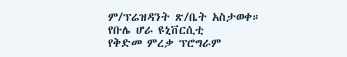ም/ፕሬዝዳንት ጽ/ቤት አስታወቀ።
የቡሌ ሆራ ዩኒቨርሲቲ
የቅድመ ምረቃ ፕሮግራም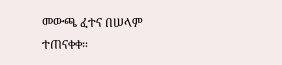መውጫ ፈተና በሠላም ተጠናቀቀ።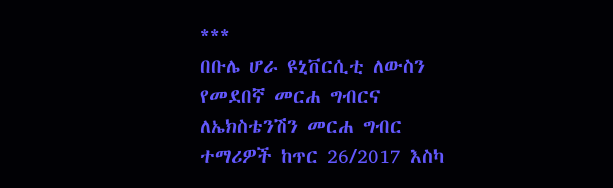***
በቡሌ ሆራ ዩኒቨርሲቲ ለውስን የመደበኛ መርሐ ግብርና ለኤክስቴንሽን መርሐ ግብር ተማሪዎች ከጥር 26/2017 እስካ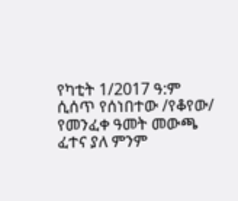የካቲት 1/2017 ዓ:ም ሲሰጥ የሰነበተው /የቆየው/ የመንፈቀ ዓመት መውጫ ፈተና ያለ ምንም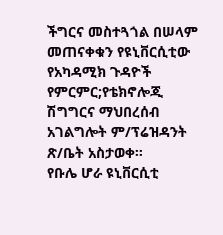ችግርና መስተጓጎል በሠላም መጠናቀቁን የዩኒቨርሲቲው የአካዳሚክ ጉዳዮች የምርምር;የቴክኖሎጂ ሽግግርና ማህበረሰብ አገልግሎት ም/ፕሬዝዳንት ጽ/ቤት አስታወቀ።
የቡሌ ሆራ ዩኒቨርሲቲ